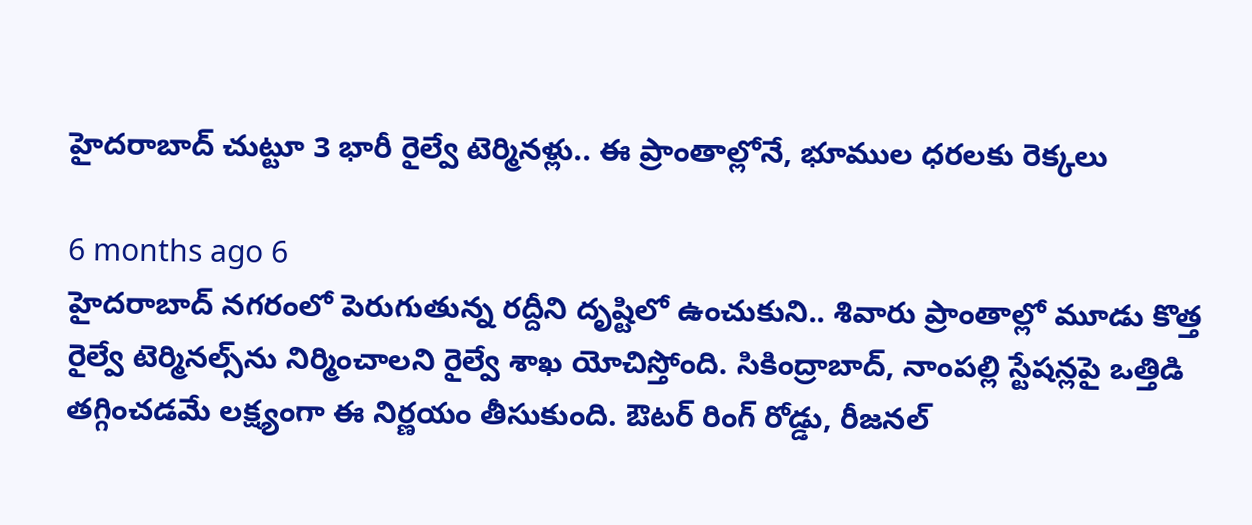హైదరాబాద్‌ చుట్టూ 3 భారీ రైల్వే టెర్మినళ్లు.. ఈ ప్రాంతాల్లోనే, భూముల ధరలకు రెక్కలు

6 months ago 6
హైదరాబాద్‌ నగరంలో పెరుగుతున్న రద్దీని దృష్టిలో ఉంచుకుని.. శివారు ప్రాంతాల్లో మూడు కొత్త రైల్వే టెర్మినల్స్‌ను నిర్మించాలని రైల్వే శాఖ యోచిస్తోంది. సికింద్రాబాద్, నాంపల్లి స్టేషన్లపై ఒత్తిడి తగ్గించడమే లక్ష్యంగా ఈ నిర్ణయం తీసుకుంది. ఔటర్ రింగ్ రోడ్డు, రీజనల్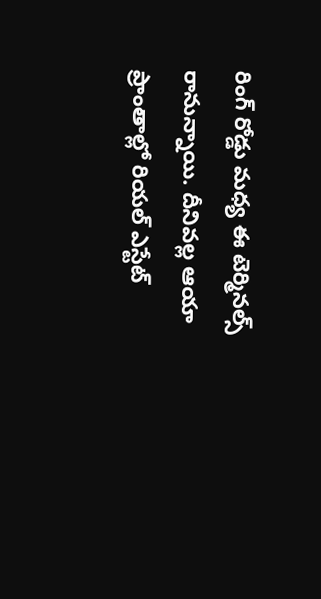రింగ్ రోడ్డు మధ్య ఈ టెర్మినల్స్ రానున్నాయి. దీనివల్ల ఆయా ప్రాంతాల్లో రియల్ ఎస్టేట్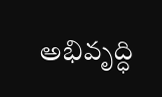అభివృద్ధి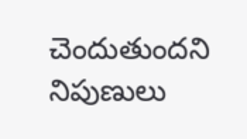చెందుతుందని నిపుణులు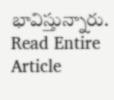భావిస్తున్నారు.
Read Entire Article